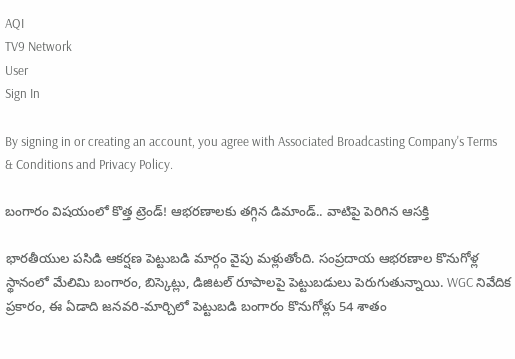AQI
TV9 Network
User
Sign In

By signing in or creating an account, you agree with Associated Broadcasting Company's Terms & Conditions and Privacy Policy.

బంగారం విషయంలో కొత్త ట్రెండ్‌! ఆభరణాలకు తగ్గిన డిమాండ్.. వాటిపై పెరిగిన ఆసక్తి

భారతీయుల పసిడి ఆకర్షణ పెట్టుబడి మార్గం వైపు మళ్లుతోంది. సంప్రదాయ ఆభరణాల కొనుగోళ్ల స్థానంలో మేలిమి బంగారం, బిస్కెట్లు, డిజిటల్ రూపాలపై పెట్టుబడులు పెరుగుతున్నాయి. WGC నివేదిక ప్రకారం, ఈ ఏడాది జనవరి-మార్చిలో పెట్టుబడి బంగారం కొనుగోళ్లు 54 శాతం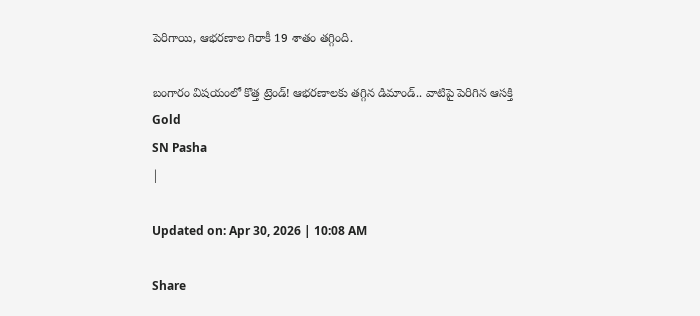పెరిగాయి, ఆభరణాల గిరాకీ 19 శాతం తగ్గింది.

బంగారం విషయంలో కొత్త ట్రెండ్‌! ఆభరణాలకు తగ్గిన డిమాండ్.. వాటిపై పెరిగిన ఆసక్తి
Gold
SN Pasha
|

Updated on: Apr 30, 2026 | 10:08 AM

Share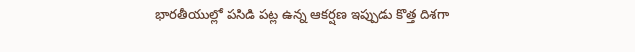భారతీయుల్లో పసిడి పట్ల ఉన్న ఆకర్షణ ఇప్పుడు కొత్త దిశగా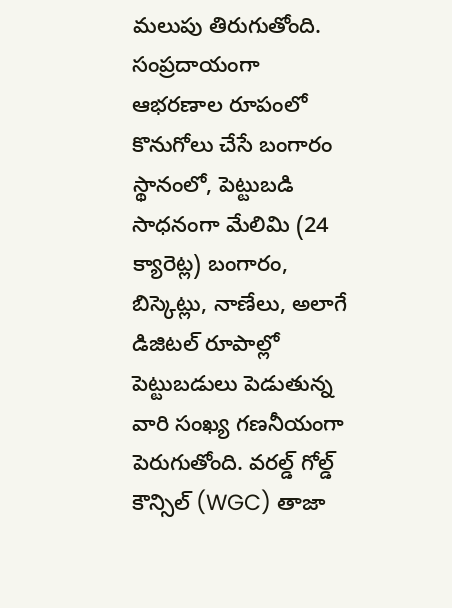మలుపు తిరుగుతోంది. సంప్రదాయంగా ఆభరణాల రూపంలో కొనుగోలు చేసే బంగారం స్థానంలో, పెట్టుబడి సాధనంగా మేలిమి (24 క్యారెట్ల) బంగారం, బిస్కెట్లు, నాణేలు, అలాగే డిజిటల్ రూపాల్లో పెట్టుబడులు పెడుతున్న వారి సంఖ్య గణనీయంగా పెరుగుతోంది. వరల్డ్‌ గోల్డ్‌ కౌన్సిల్‌ (WGC) తాజా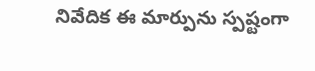నివేదిక ఈ మార్పును స్పష్టంగా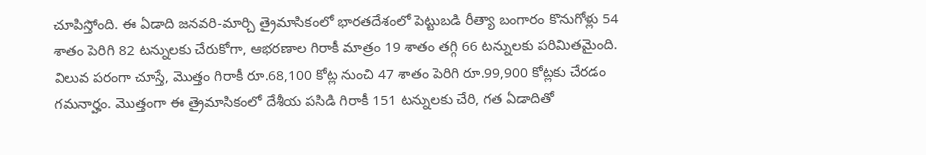చూపిస్తోంది. ఈ ఏడాది జనవరి-మార్చి త్రైమాసికంలో భారతదేశంలో పెట్టుబడి రీత్యా బంగారం కొనుగోళ్లు 54 శాతం పెరిగి 82 టన్నులకు చేరుకోగా, ఆభరణాల గిరాకీ మాత్రం 19 శాతం తగ్గి 66 టన్నులకు పరిమితమైంది. విలువ పరంగా చూస్తే, మొత్తం గిరాకీ రూ.68,100 కోట్ల నుంచి 47 శాతం పెరిగి రూ.99,900 కోట్లకు చేరడం గమనార్హం. మొత్తంగా ఈ త్రైమాసికంలో దేశీయ పసిడి గిరాకీ 151 టన్నులకు చేరి, గత ఏడాదితో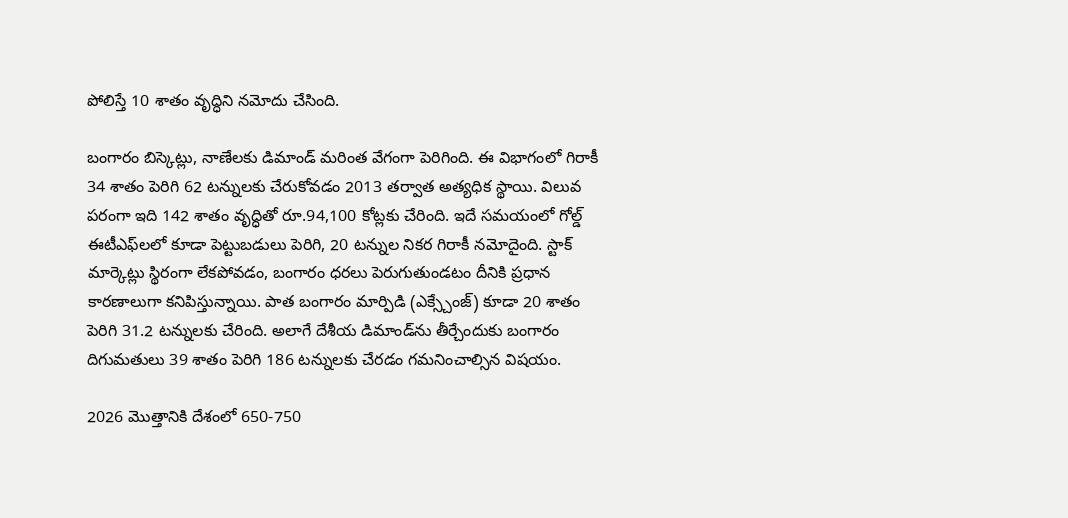పోలిస్తే 10 శాతం వృద్ధిని నమోదు చేసింది.

బంగారం బిస్కెట్లు, నాణేలకు డిమాండ్ మరింత వేగంగా పెరిగింది. ఈ విభాగంలో గిరాకీ 34 శాతం పెరిగి 62 టన్నులకు చేరుకోవడం 2013 తర్వాత అత్యధిక స్థాయి. విలువ పరంగా ఇది 142 శాతం వృద్ధితో రూ.94,100 కోట్లకు చేరింది. ఇదే సమయంలో గోల్డ్ ఈటీఎఫ్‌లలో కూడా పెట్టుబడులు పెరిగి, 20 టన్నుల నికర గిరాకీ నమోదైంది. స్టాక్ మార్కెట్లు స్థిరంగా లేకపోవడం, బంగారం ధరలు పెరుగుతుండటం దీనికి ప్రధాన కారణాలుగా కనిపిస్తున్నాయి. పాత బంగారం మార్పిడి (ఎక్స్చేంజ్) కూడా 20 శాతం పెరిగి 31.2 టన్నులకు చేరింది. అలాగే దేశీయ డిమాండ్‌ను తీర్చేందుకు బంగారం దిగుమతులు 39 శాతం పెరిగి 186 టన్నులకు చేరడం గమనించాల్సిన విషయం.

2026 మొత్తానికి దేశంలో 650-750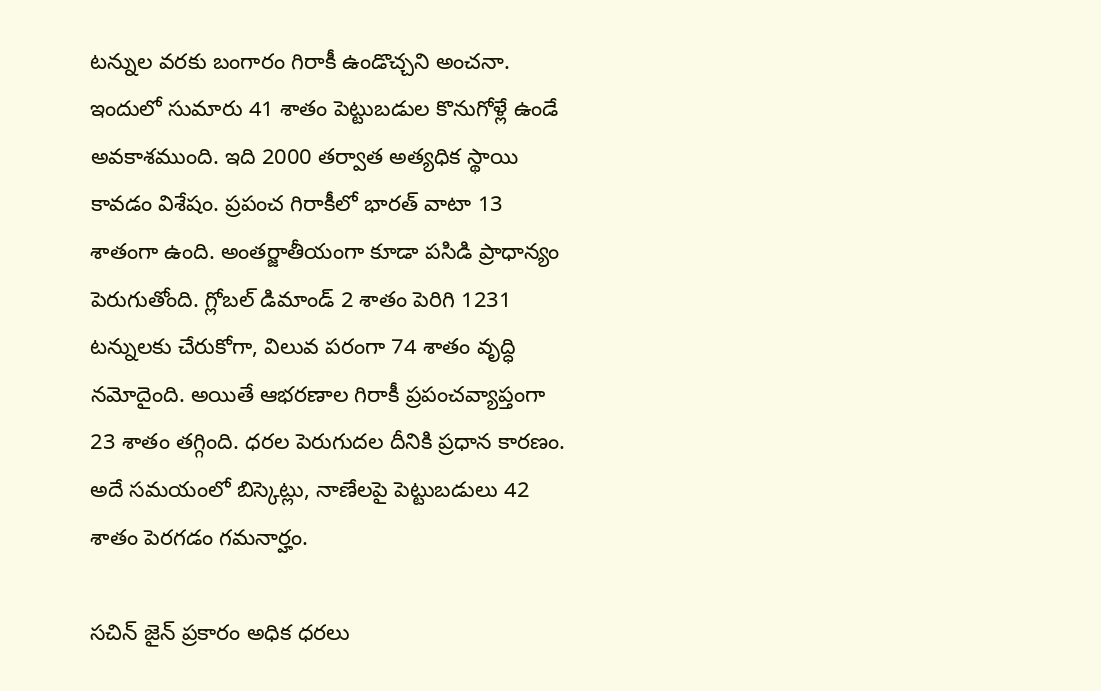టన్నుల వరకు బంగారం గిరాకీ ఉండొచ్చని అంచనా. ఇందులో సుమారు 41 శాతం పెట్టుబడుల కొనుగోళ్లే ఉండే అవకాశముంది. ఇది 2000 తర్వాత అత్యధిక స్థాయి కావడం విశేషం. ప్రపంచ గిరాకీలో భారత్ వాటా 13 శాతంగా ఉంది. అంతర్జాతీయంగా కూడా పసిడి ప్రాధాన్యం పెరుగుతోంది. గ్లోబల్ డిమాండ్ 2 శాతం పెరిగి 1231 టన్నులకు చేరుకోగా, విలువ పరంగా 74 శాతం వృద్ధి నమోదైంది. అయితే ఆభరణాల గిరాకీ ప్రపంచవ్యాప్తంగా 23 శాతం తగ్గింది. ధరల పెరుగుదల దీనికి ప్రధాన కారణం. అదే సమయంలో బిస్కెట్లు, నాణేలపై పెట్టుబడులు 42 శాతం పెరగడం గమనార్హం.

సచిన్‌ జైన్‌ ప్రకారం అధిక ధరలు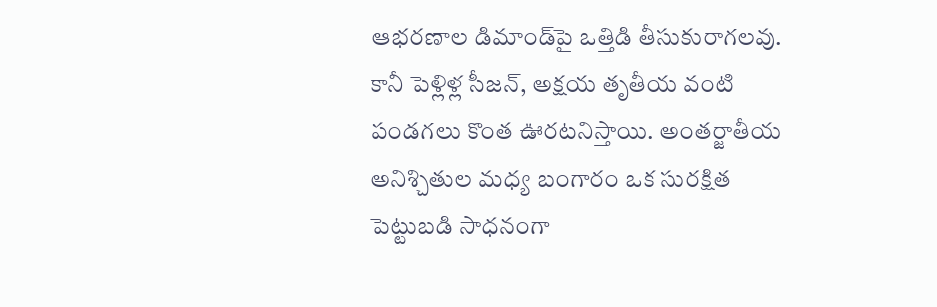ఆభరణాల డిమాండ్‌పై ఒత్తిడి తీసుకురాగలవు. కానీ పెళ్లిళ్ల సీజన్, అక్షయ తృతీయ వంటి పండగలు కొంత ఊరటనిస్తాయి. అంతర్జాతీయ అనిశ్చితుల మధ్య బంగారం ఒక సురక్షిత పెట్టుబడి సాధనంగా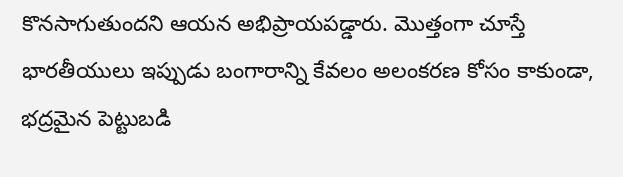కొనసాగుతుందని ఆయన అభిప్రాయపడ్డారు. మొత్తంగా చూస్తే భారతీయులు ఇప్పుడు బంగారాన్ని కేవలం అలంకరణ కోసం కాకుండా, భద్రమైన పెట్టుబడి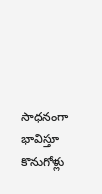సాధనంగా భావిస్తూ కొనుగోళ్లు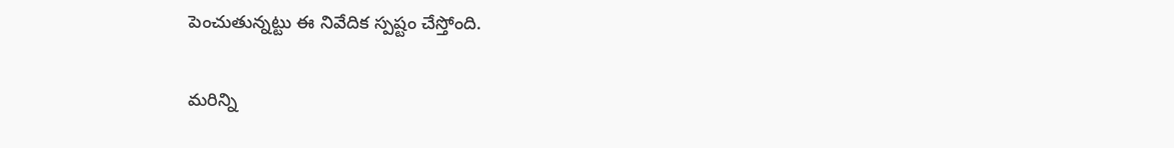పెంచుతున్నట్టు ఈ నివేదిక స్పష్టం చేస్తోంది.

మరిన్ని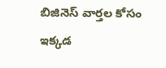బిజినెస్‌ వార్తల కోసం ఇక్కడ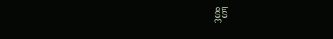క్లిక్‌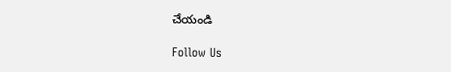చేయండి

Follow Us